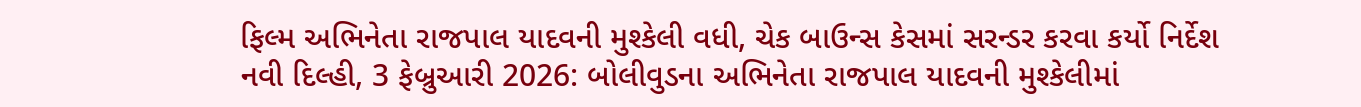ફિલ્મ અભિનેતા રાજપાલ યાદવની મુશ્કેલી વધી, ચેક બાઉન્સ કેસમાં સરન્ડર કરવા કર્યો નિર્દેશ
નવી દિલ્હી, 3 ફેબ્રુઆરી 2026: બોલીવુડના અભિનેતા રાજપાલ યાદવની મુશ્કેલીમાં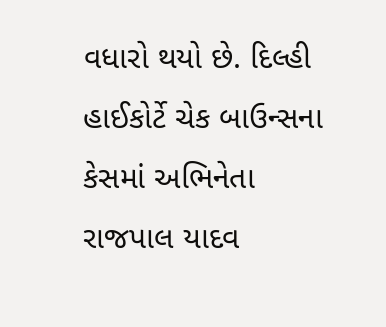વધારો થયો છે. દિલ્હી હાઈકોર્ટે ચેક બાઉન્સના કેસમાં અભિનેતા રાજપાલ યાદવ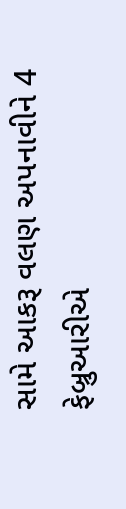સામે આકરૂ વલણ અપનાવીને 4 ફેબ્રુઆરીએ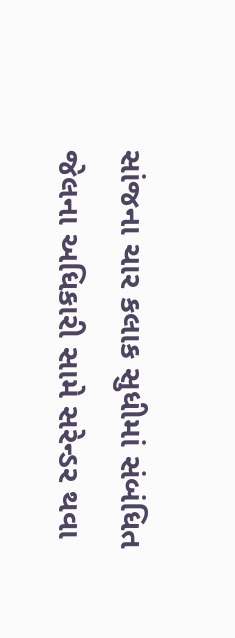સાંજના ચાર કલાક સુધીમાં સંબંધિત જેલના અધિકારી સામે સરેન્ડર થવા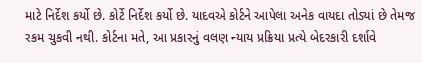માટે નિર્દેશ કર્યો છે. કોર્ટે નિર્દેશ કર્યો છે. યાદવએ કોર્ટને આપેલા અનેક વાયદા તોડ્યાં છે તેમજ રકમ ચુકવી નથી. કોર્ટના મતે, આ પ્રકારનું વલણ ન્યાય પ્રક્રિયા પ્રત્યે બેદરકારી દર્શાવે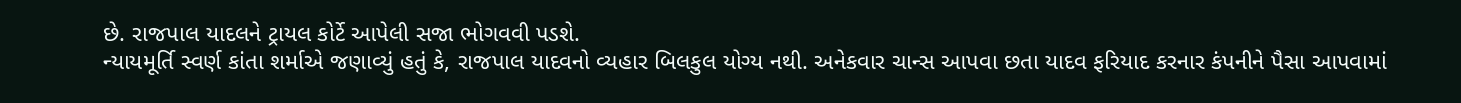છે. રાજપાલ યાદલને ટ્રાયલ કોર્ટે આપેલી સજા ભોગવવી પડશે.
ન્યાયમૂર્તિ સ્વર્ણ કાંતા શર્માએ જણાવ્યું હતું કે, રાજપાલ યાદવનો વ્યહાર બિલકુલ યોગ્ય નથી. અનેકવાર ચાન્સ આપવા છતા યાદવ ફરિયાદ કરનાર કંપનીને પૈસા આપવામાં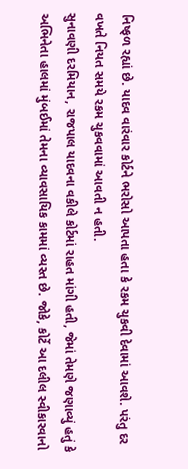નિષ્ફળ રહ્યાં છે. યાદવ વારંવાર કોર્ટને ભરોસો આપતા હતા કે રકમ ચુકવી દેવામાં આવશે. પરંતુ દર વખતે નિયત સમયે રકમ ચુકવવામાં આવતી ન હતી.
સુનાવણી દરમિયાન, રાજપાલ યાદવના વકીલે કોર્ટમાં રાહત માંગી હતી, જેમાં તેમણે જણાવ્યું હતું કે અભિનેતા હાલમાં મુંબઈમાં તેમના વ્યાવસાયિક કામમાં વ્યસ્ત છે. જોકે, કોર્ટે આ દલીલ સ્વીકારવાનો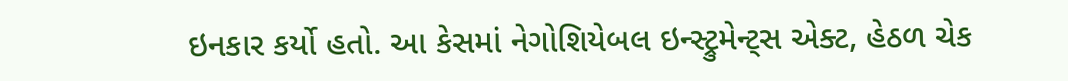ઇનકાર કર્યો હતો. આ કેસમાં નેગોશિયેબલ ઇન્સ્ટ્રુમેન્ટ્સ એક્ટ, હેઠળ ચેક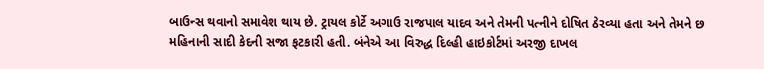બાઉન્સ થવાનો સમાવેશ થાય છે. ટ્રાયલ કોર્ટે અગાઉ રાજપાલ યાદવ અને તેમની પત્નીને દોષિત ઠેરવ્યા હતા અને તેમને છ મહિનાની સાદી કેદની સજા ફટકારી હતી. બંનેએ આ વિરુદ્ધ દિલ્હી હાઇકોર્ટમાં અરજી દાખલ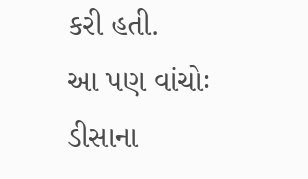કરી હતી.
આ પણ વાંચોઃ ડીસાના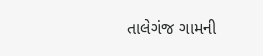તાલેગંજ ગામની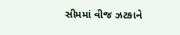સીમમાં વીજ ઝટકાને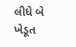લીધે બે ખેડૂત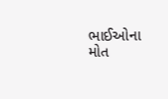ભાઈઓના મોત